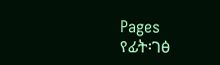Pages
የፊት፡ገፅ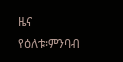ዜና
የዕለቱ፡ምንባብ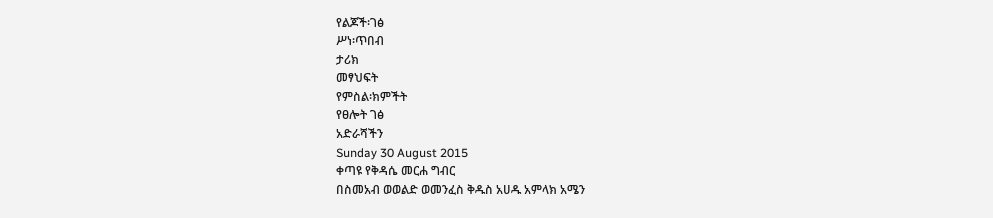የልጆች፡ገፅ
ሥነ፡ጥበብ
ታሪክ
መፃህፍት
የምስል፡ክምችት
የፀሎት ገፅ
አድራሻችን
Sunday 30 August 2015
ቀጣዩ የቅዳሴ መርሐ ግብር
በስመአብ ወወልድ ወመንፈስ ቅዱስ አሀዱ አምላክ አሜን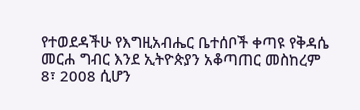የተወደዳችሁ የእግዚአብሔር ቤተሰቦች ቀጣዩ የቅዳሴ መርሐ ግብር እንደ ኢትዮጵያን አቆጣጠር መስከረም 8፣ 2008 ሲሆን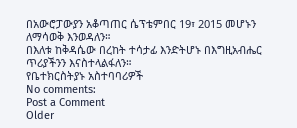በአውሮፓውያን አቆጣጠር ሴፕቴምበር 19፣ 2015 መሆኑን ለማሳወቅ እንወዳለን።
በእለቱ ከቅዳሴው በረከት ተሳታፊ እንድትሆኑ በእግዚአብሔር ጥሪያችንን እናስተላልፋለን።
የቤተክርስትያኑ አስተባባሪዎች
No comments:
Post a Comment
Older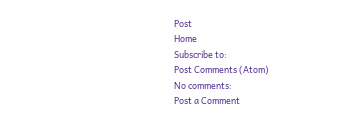Post
Home
Subscribe to:
Post Comments (Atom)
No comments:
Post a Comment